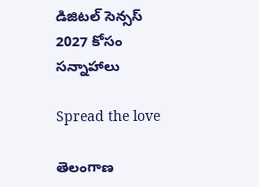డిజిటల్ సెన్సస్ 2027 కోసం సన్నాహాలు

Spread the love

తెలంగాణ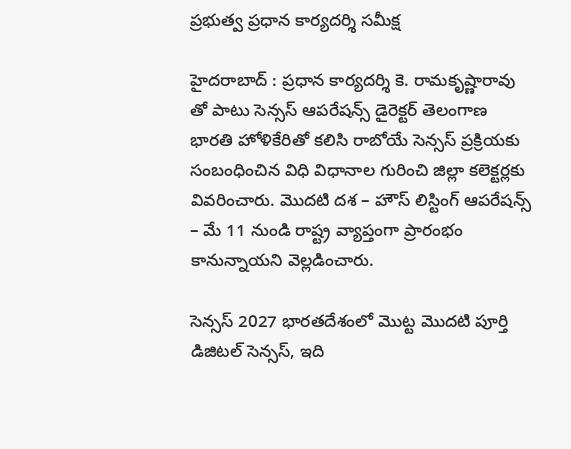ప్ర‌భుత్వ ప్ర‌ధాన కార్య‌ద‌ర్శి స‌మీక్ష‌

హైద‌రాబాద్ : ప్రధాన కార్యదర్శి కె. రామకృష్ణారావు తో పాటు సెన్సస్ ఆపరేషన్స్ డైరెక్టర్ తెలంగాణ భారతి హోళికేరితో కలిసి రాబోయే సెన్సస్ ప్రక్రియకు సంబంధించిన విధి విధానాల గురించి జిల్లా కలెక్టర్లకు వివరించారు. మొదటి దశ – హౌస్ లిస్టింగ్ ఆపరేషన్స్ – మే 11 నుండి రాష్ట్ర వ్యాప్తంగా ప్రారంభం కానున్నాయని వెల్ల‌డించారు.

సెన్సస్ 2027 భారతదేశంలో మొట్ట మొదటి పూర్తి డిజిటల్ సెన్సస్, ఇది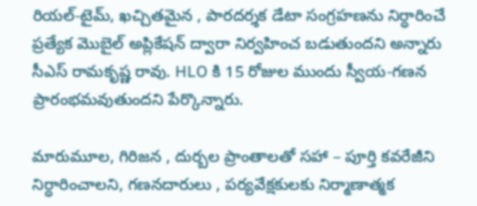రియల్-టైమ్, ఖచ్చితమైన , పారదర్శక డేటా సంగ్రహణను నిర్ధారించే ప్రత్యేక మొబైల్ అప్లికేషన్ ద్వారా నిర్వహించ బడుతుందని అన్నారు సీఎస్ రామ‌కృష్ణ రావు. HLO కి 15 రోజుల ముందు స్వీయ-గణన ప్రారంభమవుతుందని పేర్కొన్నారు.

మారుమూల, గిరిజన , దుర్బల ప్రాంతాలతో సహా – పూర్తి కవరేజీని నిర్ధారించాలని, గణనదారులు , పర్యవేక్షకులకు నిర్మాణాత్మక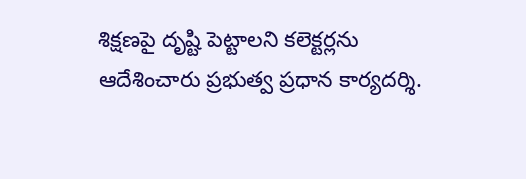శిక్షణపై దృష్టి పెట్టాలని కలెక్టర్లను ఆదేశించారు ప్ర‌భుత్వ ప్ర‌ధాన కార్య‌ద‌ర్శి.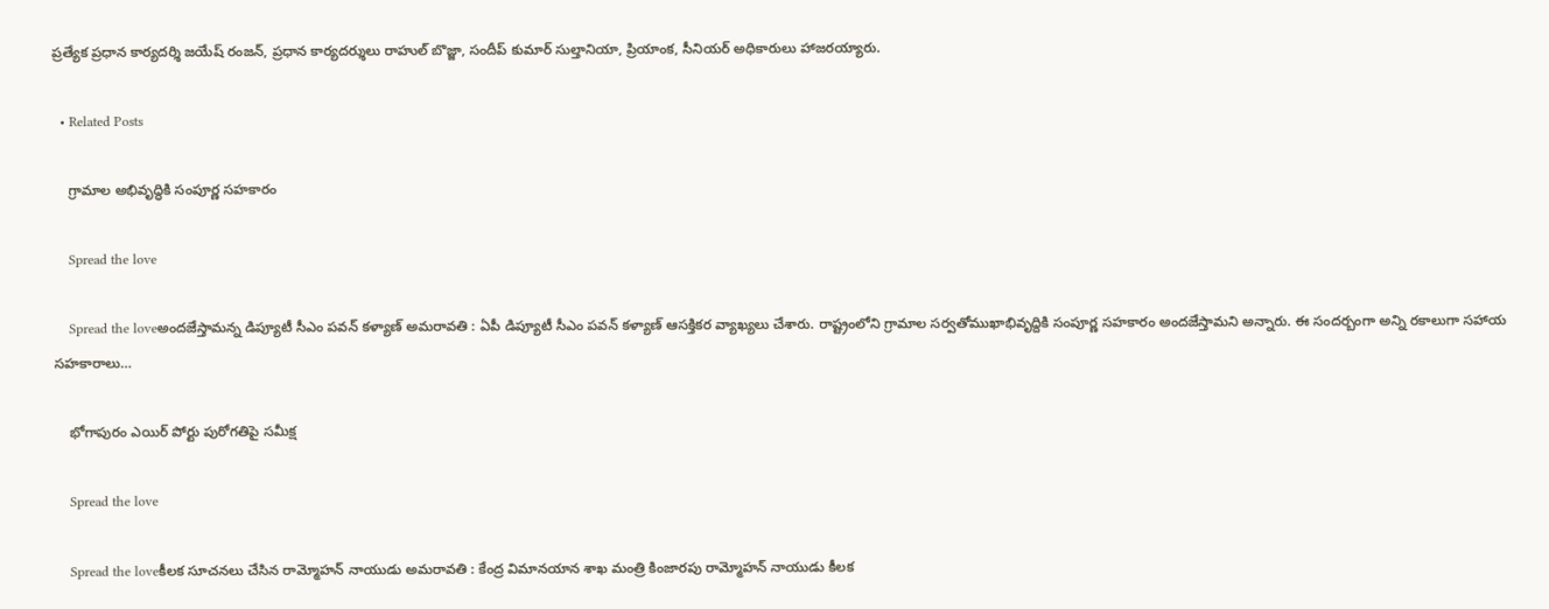ప్రత్యేక ప్రధాన కార్యదర్శి జయేష్ రంజన్, ప్రధాన కార్యదర్శులు రాహుల్ బొజ్జా, సందీప్ కుమార్ సుల్తానియా, ప్రియాంక, సీనియర్ అధికారులు హాజరయ్యారు.

  • Related Posts

    గ్రామాల అభివృద్ధికి సంపూర్ణ సహకారం

    Spread the love

    Spread the loveఅంద‌జేస్తామ‌న్న డిప్యూటీ సీఎం ప‌వ‌న్ క‌ళ్యాణ్ అమ‌రావ‌తి : ఏపీ డిప్యూటీ సీఎం ప‌వ‌న్ క‌ళ్యాణ్ ఆస‌క్తిక‌ర వ్యాఖ్య‌లు చేశారు. రాష్ట్రంలోని గ్రామాల స‌ర్వతోముఖాభివృద్దికి సంపూర్ణ స‌హ‌కారం అంద‌జేస్తామ‌ని అన్నారు. ఈ సంద‌ర్బంగా అన్ని ర‌కాలుగా స‌హాయ స‌హ‌కారాలు…

    భోగాపురం ఎయిర్ పోర్టు పురోగ‌తిపై స‌మీక్ష‌

    Spread the love

    Spread the loveకీల‌క సూచ‌న‌లు చేసిన రామ్మోహ‌న్ నాయుడు అమ‌రావ‌తి : కేంద్ర విమాన‌యాన శాఖ మంత్రి కింజార‌పు రామ్మోహ‌న్ నాయుడు కీల‌క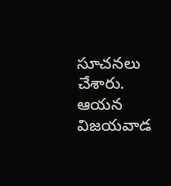సూచ‌న‌లు చేశారు. ఆయ‌న విజయవాడ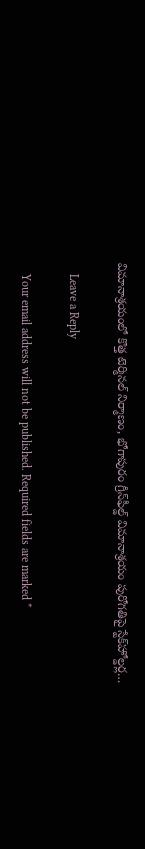విమానాశ్రయంలో కొత్త టెర్మినల్ నిర్మాణం, భోగాపురం గ్రీన్‌ఫీల్డ్ విమానాశ్రయం పురోగతిపై స్టేక్‌హోల్డర్ల…

    Leave a Reply

    Your email address will not be published. Required fields are marked *